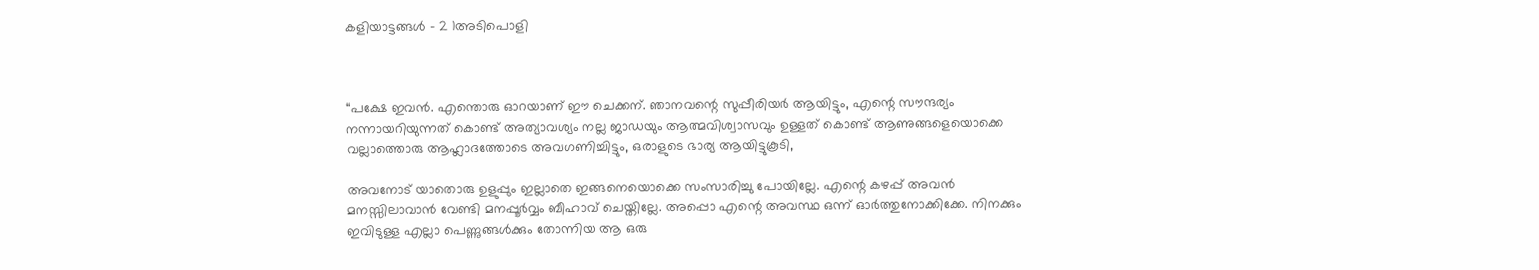കളിയാട്ടങ്ങൾ – 2 1അടിപൊളി



“പക്ഷേ ഇവൻ. എന്തൊരു ഓറയാണ് ഈ ചെക്കന്. ഞാനവന്റെ സുപ്പീരിയർ ആയിട്ടും, എന്റെ സൗന്ദര്യം നന്നായറിയുന്നത് കൊണ്ട് അത്യാവശ്യം നല്ല ജാഡയും ആത്മവിശ്വാസവും ഉള്ളത് കൊണ്ട് ആണുങ്ങളെയൊക്കെ വല്ലാത്തൊരു ആഹ്ലാദത്തോടെ അവഗണിച്ചിട്ടും, ഒരാളുടെ ഭാര്യ ആയിട്ടുകൂടി,

അവനോട് യാതൊരു ഉളുപ്പും ഇല്ലാതെ ഇങ്ങനെയൊക്കെ സംസാരിച്ചു പോയില്ലേ. എന്റെ കഴപ്പ് അവൻ മനസ്സിലാവാൻ വേണ്ടി മനപ്പൂർവ്വം ബീഹാവ് ചെയ്തില്ലേ. അപ്പൊ എന്റെ അവസ്ഥ ഒന്ന് ഓർത്തുനോക്കിക്കേ. നിനക്കും ഇവിടുള്ള എല്ലാ പെണ്ണുങ്ങൾക്കും തോന്നിയ ആ ഒരു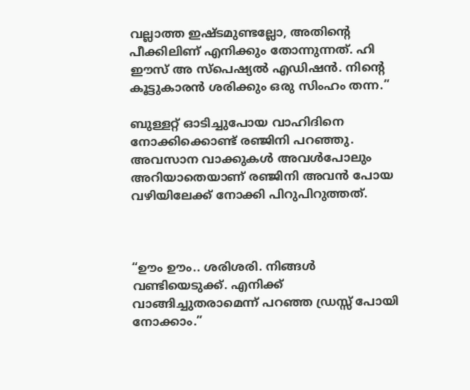വല്ലാത്ത ഇഷ്ടമുണ്ടല്ലോ, അതിന്റെ പീക്കിലിണ് എനിക്കും തോന്നുന്നത്. ഹി ഈസ് അ സ്പെഷ്യൽ എഡിഷൻ. നിന്റെ കൂട്ടുകാരൻ ശരിക്കും ഒരു സിംഹം തന്ന.”

ബുള്ളറ്റ് ഓടിച്ചുപോയ വാഹിദിനെ നോക്കിക്കൊണ്ട് രഞ്ജിനി പറഞ്ഞു. അവസാന വാക്കുകൾ അവൾപോലും അറിയാതെയാണ് രഞ്ജിനി അവൻ പോയ വഴിയിലേക്ക് നോക്കി പിറുപിറുത്തത്.



“ഊം ഊം.. ശരിശരി. നിങ്ങൾ വണ്ടിയെടുക്ക്. എനിക്ക് വാങ്ങിച്ചുതരാമെന്ന് പറഞ്ഞ ഡ്രസ്സ് പോയി നോക്കാം.”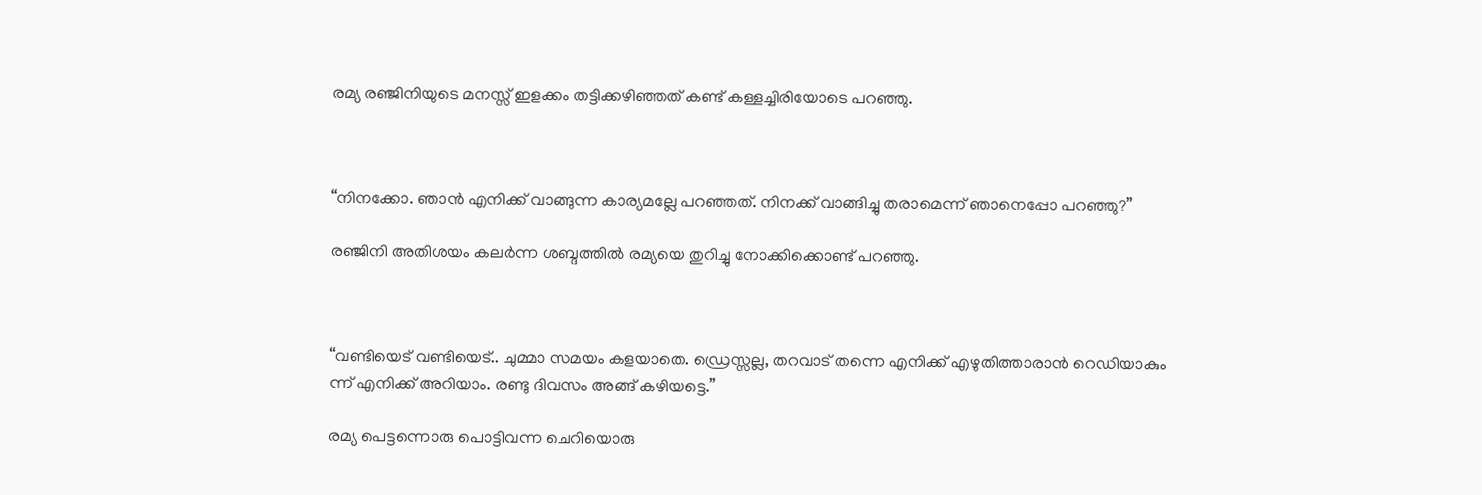രമ്യ രഞ്ജിനിയുടെ മനസ്സ് ഇളക്കം തട്ടിക്കഴിഞ്ഞത് കണ്ട് കള്ളച്ചിരിയോടെ പറഞ്ഞു.



“നിനക്കോ. ഞാൻ എനിക്ക് വാങ്ങുന്ന കാര്യമല്ലേ പറഞ്ഞത്. നിനക്ക് വാങ്ങിച്ചു തരാമെന്ന് ഞാനെപ്പോ പറഞ്ഞു?”

രഞ്ജിനി അതിശയം കലർന്ന ശബ്ദത്തിൽ രമ്യയെ തുറിച്ചു നോക്കിക്കൊണ്ട് പറഞ്ഞു.



“വണ്ടിയെട് വണ്ടിയെട്.. ചുമ്മാ സമയം കളയാതെ. ഡ്രെസ്സല്ല, തറവാട് തന്നെ എനിക്ക് എഴുതിത്താരാൻ റെഡിയാകും ന്ന് എനിക്ക് അറിയാം. രണ്ടു ദിവസം അങ്ങ് കഴിയട്ടെ.”

രമ്യ പെട്ടന്നൊരു പൊട്ടിവന്ന ചെറിയൊരു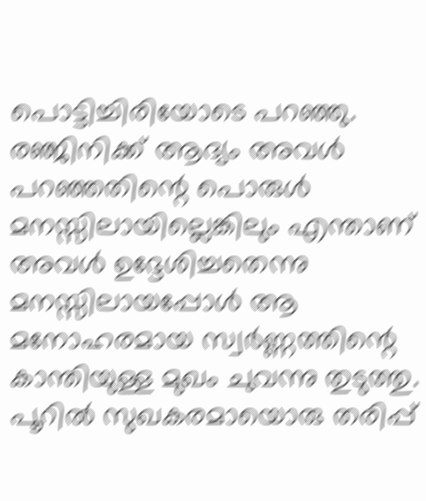പൊട്ടിച്ചിരിയോടെ പറഞ്ഞു. രഞ്ജിനിക്ക് ആദ്യം അവൾ പറഞ്ഞതിന്റെ പൊരുൾ മനസ്സിലായില്ലെങ്കിലും എന്താണ് അവൾ ഉദ്ദേശിച്ചതെന്നു മനസ്സിലായപ്പോൾ ആ മനോഹരമായ സ്വർണ്ണത്തിന്റെ കാന്തിയുള്ള മുഖം ചുവന്നു തുടുത്തു. പൂറിൽ സുഖകരമായൊരു തരിപ്പ്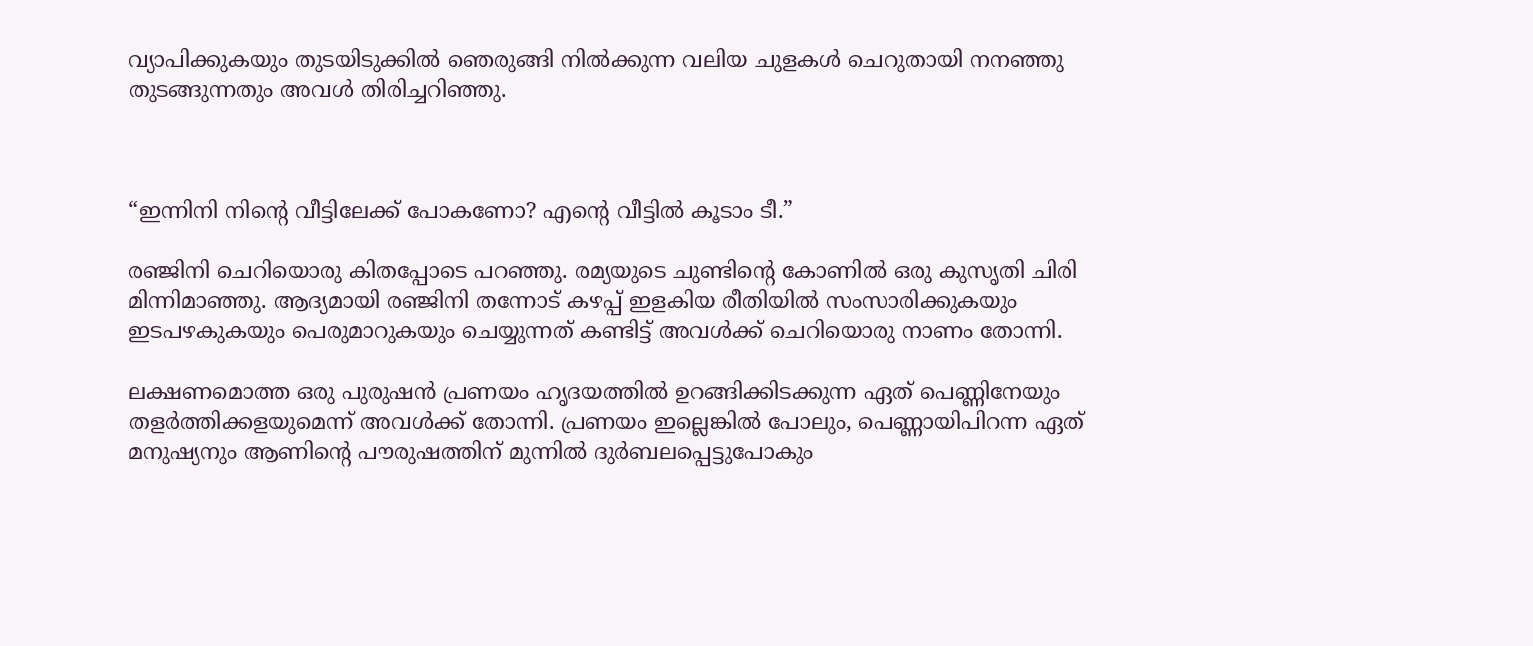വ്യാപിക്കുകയും തുടയിടുക്കിൽ ഞെരുങ്ങി നിൽക്കുന്ന വലിയ ചുളകൾ ചെറുതായി നനഞ്ഞു തുടങ്ങുന്നതും അവൾ തിരിച്ചറിഞ്ഞു.



“ഇന്നിനി നിന്റെ വീട്ടിലേക്ക് പോകണോ? എന്റെ വീട്ടിൽ കൂടാം ടീ.”

രഞ്ജിനി ചെറിയൊരു കിതപ്പോടെ പറഞ്ഞു. രമ്യയുടെ ചുണ്ടിന്റെ കോണിൽ ഒരു കുസൃതി ചിരി മിന്നിമാഞ്ഞു. ആദ്യമായി രഞ്ജിനി തന്നോട് കഴപ്പ് ഇളകിയ രീതിയിൽ സംസാരിക്കുകയും ഇടപഴകുകയും പെരുമാറുകയും ചെയ്യുന്നത് കണ്ടിട്ട് അവൾക്ക് ചെറിയൊരു നാണം തോന്നി.

ലക്ഷണമൊത്ത ഒരു പുരുഷൻ പ്രണയം ഹൃദയത്തിൽ ഉറങ്ങിക്കിടക്കുന്ന ഏത് പെണ്ണിനേയും തളർത്തിക്കളയുമെന്ന് അവൾക്ക് തോന്നി. പ്രണയം ഇല്ലെങ്കിൽ പോലും, പെണ്ണായിപിറന്ന ഏത് മനുഷ്യനും ആണിന്റെ പൗരുഷത്തിന് മുന്നിൽ ദുർബലപ്പെട്ടുപോകും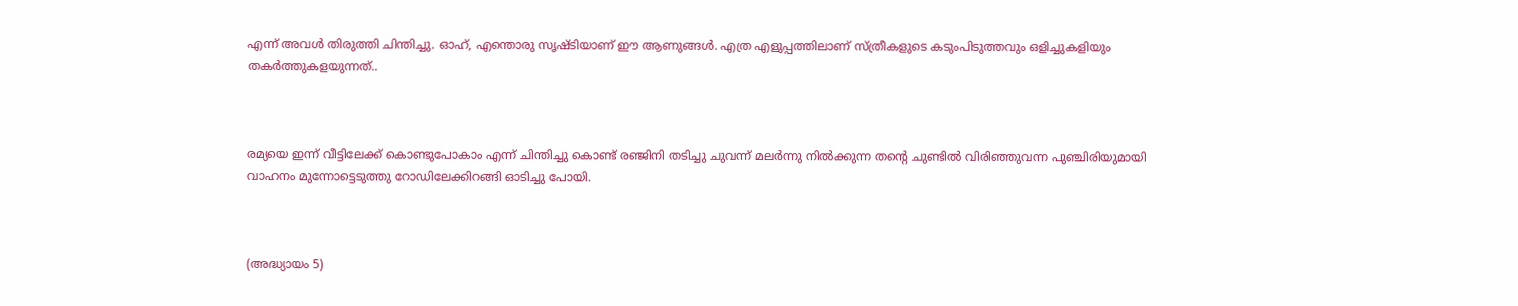എന്ന് അവൾ തിരുത്തി ചിന്തിച്ചു. ഓഹ്, എന്തൊരു സൃഷ്ടിയാണ് ഈ ആണുങ്ങൾ. എത്ര എളുപ്പത്തിലാണ് സ്ത്രീകളുടെ കടുംപിടുത്തവും ഒളിച്ചുകളിയും തകർത്തുകളയുന്നത്..



രമ്യയെ ഇന്ന് വീട്ടിലേക്ക് കൊണ്ടുപോകാം എന്ന് ചിന്തിച്ചു കൊണ്ട് രഞ്ജിനി തടിച്ചു ചുവന്ന് മലർന്നു നിൽക്കുന്ന തന്റെ ചുണ്ടിൽ വിരിഞ്ഞുവന്ന പുഞ്ചിരിയുമായി വാഹനം മുന്നോട്ടെടുത്തു റോഡിലേക്കിറങ്ങി ഓടിച്ചു പോയി.



(അദ്ധ്യായം 5)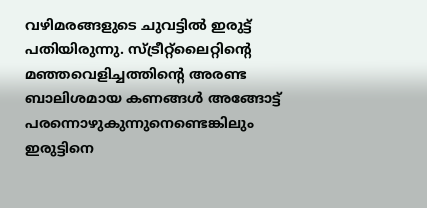വഴിമരങ്ങളുടെ ചുവട്ടിൽ ഇരുട്ട് പതിയിരുന്നു. സ്ട്രീറ്റ്ലൈറ്റിന്റെ മഞ്ഞവെളിച്ചത്തിന്റെ അരണ്ട ബാലിശമായ കണങ്ങൾ അങ്ങോട്ട് പരന്നൊഴുകുന്നുനെണ്ടെങ്കിലും ഇരുട്ടിനെ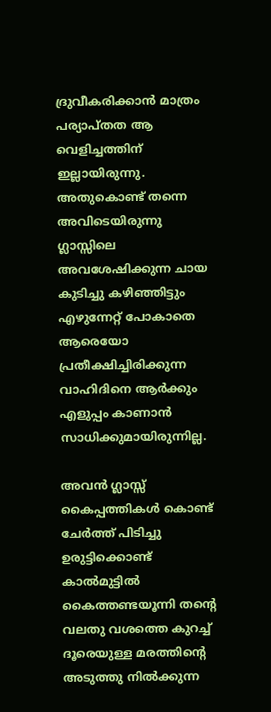ദ്രുവീകരിക്കാൻ മാത്രം പര്യാപ്തത ആ വെളിച്ചത്തിന് ഇല്ലായിരുന്നു. അതുകൊണ്ട് തന്നെ അവിടെയിരുന്നു ഗ്ലാസ്സിലെ അവശേഷിക്കുന്ന ചായ കുടിച്ചു കഴിഞ്ഞിട്ടും എഴുന്നേറ്റ് പോകാതെ ആരെയോ പ്രതീക്ഷിച്ചിരിക്കുന്ന വാഹിദിനെ ആർക്കും എളുപ്പം കാണാൻ സാധിക്കുമായിരുന്നില്ല.

അവൻ ഗ്ലാസ്സ്‌ കൈപ്പത്തികൾ കൊണ്ട് ചേർത്ത് പിടിച്ചു ഉരുട്ടിക്കൊണ്ട് കാൽമുട്ടിൽ കൈത്തണ്ടയൂന്നി തന്റെ വലതു വശത്തെ കുറച്ച് ദൂരെയുള്ള മരത്തിന്റെ അടുത്തു നിൽക്കുന്ന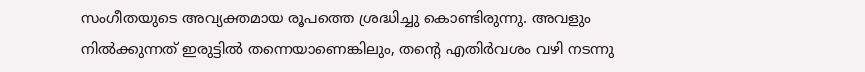സംഗീതയുടെ അവ്യക്തമായ രൂപത്തെ ശ്രദ്ധിച്ചു കൊണ്ടിരുന്നു. അവളും നിൽക്കുന്നത് ഇരുട്ടിൽ തന്നെയാണെങ്കിലും, തന്റെ എതിർവശം വഴി നടന്നു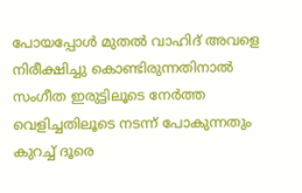പോയപ്പോൾ മുതൽ വാഹിദ് അവളെ നിരീക്ഷിച്ചു കൊണ്ടിരുന്നതിനാൽ സംഗീത ഇരുട്ടിലൂടെ നേർത്ത വെളിച്ചതിലൂടെ നടന്ന് പോകുന്നതും കുറച്ച് ദൂരെ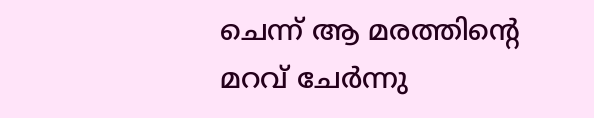ചെന്ന് ആ മരത്തിന്റെ മറവ് ചേർന്നു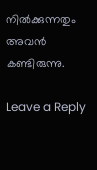നിൽക്കുന്നതും അവൻ കണ്ടിരുന്നു.

Leave a Reply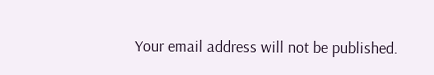Your email address will not be published.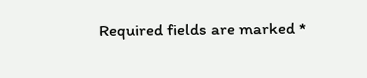Required fields are marked *